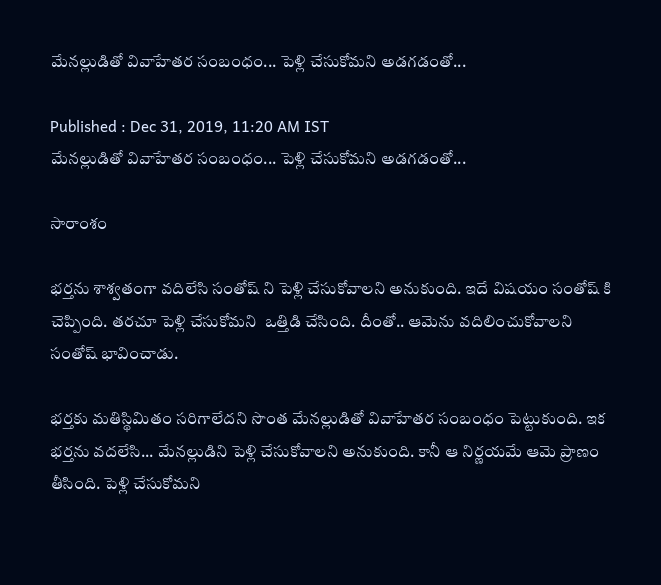మేనల్లుడితో వివాహేతర సంబంధం... పెళ్లి చేసుకోమని అడగడంతో...

Published : Dec 31, 2019, 11:20 AM IST
మేనల్లుడితో వివాహేతర సంబంధం... పెళ్లి చేసుకోమని అడగడంతో...

సారాంశం

భర్తను శాశ్వతంగా వదిలేసి సంతోష్ ని పెళ్లి చేసుకోవాలని అనుకుంది. ఇదే విషయం సంతోష్ కి చెప్పింది. తరచూ పెళ్లి చేసుకోమని  ఒత్తిడి చేసింది. దీంతో.. ఆమెను వదిలించుకోవాలని సంతోష్ భావించాడు.

భర్తకు మతిస్థిమితం సరిగాలేదని సొంత మేనల్లుడితో వివాహేతర సంబంధం పెట్టుకుంది. ఇక భర్తను వదలేసి... మేనల్లుడిని పెళ్లి చేసుకోవాలని అనుకుంది. కానీ ఆ నిర్ణయమే ఆమె ప్రాణం తీసింది. పెళ్లి చేసుకోమని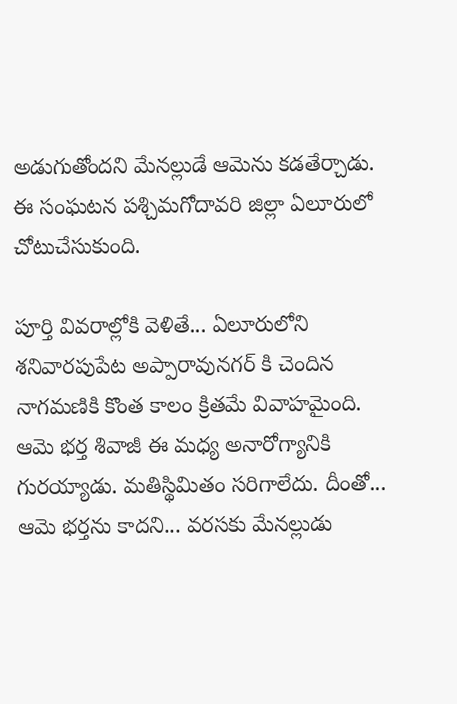అడుగుతోందని మేనల్లుడే ఆమెను కడతేర్చాడు. ఈ సంఘటన పశ్చిమగోదావరి జిల్లా ఏలూరులో చోటుచేసుకుంది.

పూర్తి వివరాల్లోకి వెళితే... ఏలూరులోని శనివారపుపేట అప్పారావునగర్ కి చెందిన నాగమణికి కొంత కాలం క్రితమే వివాహమైంది. ఆమె భర్త శివాజీ ఈ మధ్య అనారోగ్యానికి గురయ్యాడు. మతిస్థిమితం సరిగాలేదు. దీంతో... ఆమె భర్తను కాదని... వరసకు మేనల్లుడు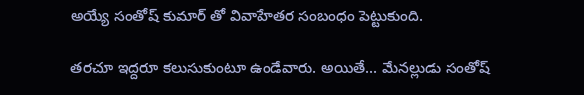అయ్యే సంతోష్ కుమార్ తో వివాహేతర సంబంధం పెట్టుకుంది.

తరచూ ఇద్దరూ కలుసుకుంటూ ఉండేవారు. అయితే... మేనల్లుడు సంతోష్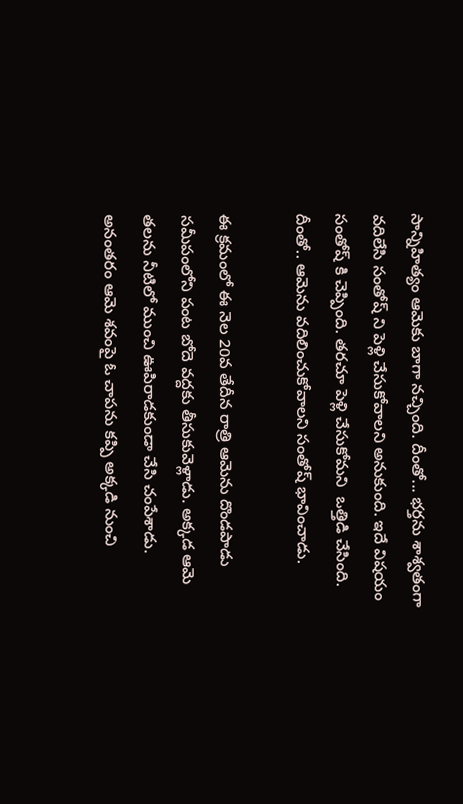సాన్నిహిత్యం ఆమెకు బాగా నచ్చింది. దీంతో... భర్తను శాశ్వతంగా వదిలేసి సంతోష్ ని పెళ్లి చేసుకోవాలని అనుకుంది. ఇదే విషయం సంతోష్ కి చెప్పింది. తరచూ పెళ్లి చేసుకోమని  ఒత్తిడి చేసింది. దీంతో.. ఆమెను వదిలించుకోవాలని సంతోష్ భావించాడు.

ఈ క్రమంలో ఈ నెల 20వ తేదీన రాత్రి ఆమెను దొండపాడు సమీపంలోని పంట బోదె వద్దకు తీసుకువెళ్లాడు. అక్కడ ఆమె తలను నీటిలో ముంచి ఊపిరాడకుండా చేసి చంపేశాడు. అనంతరం ఆమె శవంపై ఓ చాపను కప్పి అక్కడి నుంచి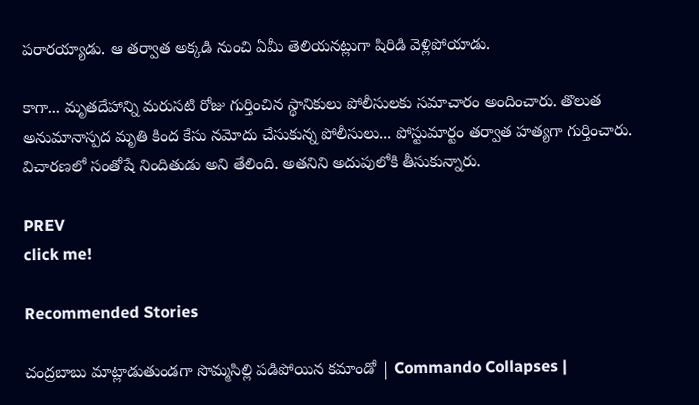పరారయ్యాడు. ఆ తర్వాత అక్కడి నుంచి ఏమీ తెలియనట్లుగా షిరిడి వెళ్లిపోయాడు.

కాగా... మృతదేహాన్ని మరుసటి రోజు గుర్తించిన స్థానికులు పోలీసులకు సమాచారం అందించారు. తొలుత అనుమానాస్పద మృతి కింద కేసు నమోదు చేసుకున్న పోలీసులు... పోస్టుమార్టం తర్వాత హత్యగా గుర్తించారు. విచారణలో సంతోషే నిందితుడు అని తేలింది. అతనిని అదుపులోకి తీసుకున్నారు.

PREV
click me!

Recommended Stories

చంద్రబాబు మాట్లాడుతుండగా సొమ్మసిల్లి పడిపోయిన కమాండో | Commando Collapses |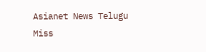Asianet News Telugu
Miss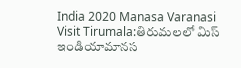India 2020 Manasa Varanasi Visit Tirumala:తిరుమలలో మిస్ ఇండియామానస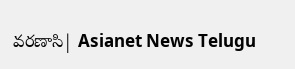వ‌రణాసి| Asianet News Telugu